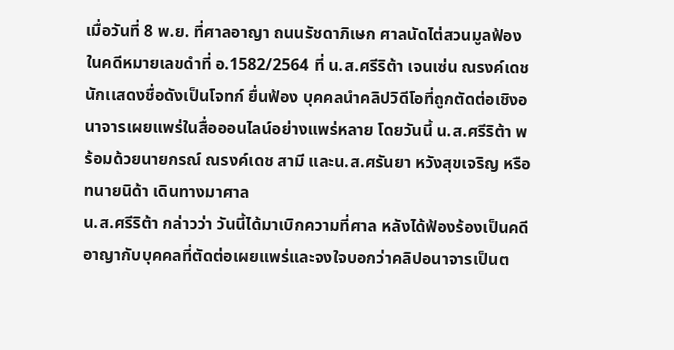เมื่อวันที่ 8 พ.ย. ที่ศาลอาญา ถนนรัชดาภิเษก ศาลนัดไต่สวนมูลฟ้องในคดีหมายเลขดำที่ อ.1582/2564 ที่ น.ส.ศรีริต้า เจนเซ่น ณรงค์เดช นักเเสดงชื่อดังเป็นโจทก์ ยื่นฟ้อง บุคคลนำคลิปวิดีโอที่ถูกตัดต่อเชิงอนาจารเผยแพร่ในสื่อออนไลน์อย่างแพร่หลาย โดยวันนี้ น.ส.ศรีริต้า พร้อมด้วยนายกรณ์ ณรงค์เดช สามี และน.ส.ศรันยา หวังสุขเจริญ หรือ ทนายนิด้า เดินทางมาศาล
น.ส.ศรีริต้า กล่าวว่า วันนี้ได้มาเบิกความที่ศาล หลังได้ฟ้องร้องเป็นคดีอาญากับบุคคลที่ตัดต่อเผยแพร่และจงใจบอกว่าคลิปอนาจารเป็นต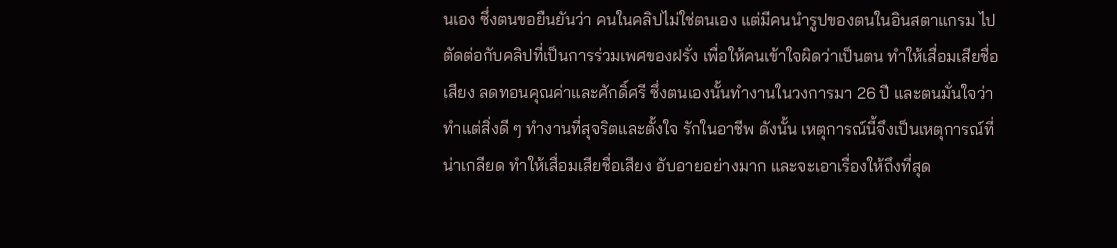นเอง ซึ่งตนขอยืนยันว่า คนในคลิปไม่ใช่ตนเอง แต่มีคนนำรูปของตนในอินสตาแกรม ไปตัดต่อกับคลิปที่เป็นการร่วมเพศของฝรั่ง เพื่อให้คนเข้าใจผิดว่าเป็นตน ทำให้เสื่อมเสียชื่อเสียง ลดทอนคุณค่าและศักดิ์ศรี ซึ่งตนเองนั้นทำงานในวงการมา 26 ปี และตนมั่นใจว่าทำแต่สิ่งดี ๆ ทำงานที่สุจริตและตั้งใจ รักในอาชีพ ดังนั้น เหตุการณ์นี้จึงเป็นเหตุการณ์ที่น่าเกลียด ทำให้เสื่อมเสียชื่อเสียง อับอายอย่างมาก และจะเอาเรื่องให้ถึงที่สุด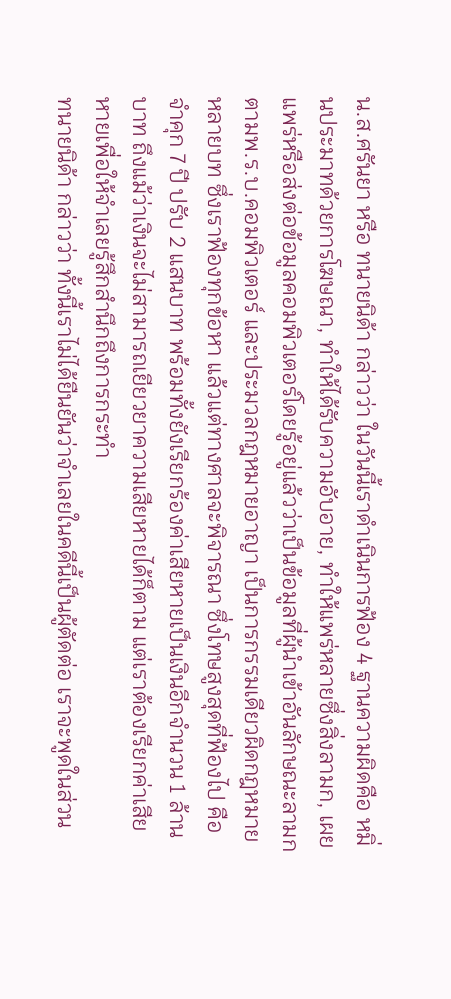น.ส.ศรันยา หรือ ทนายนิด้า กล่าวว่า ในวันนี้เราดำเนินการฟ้อง 4 ฐานความผิดคือ หมิ่นประมาทด้วยการโฆษณา, ทำให้ได้รับความอับอาย, ทำให้แพร่หลายซึ่งสิ่งลามก, เผยแพร่หรือส่งต่อข้อมูลคอมพิวเตอร์โดยรู้อยู่แล้วว่าเป็นข้อมูลที่ผู้นำเข้าอันลักษณะลามก ตามพ.ร.บ.คอมพิวเตอร์ และประมวลกฎหมายอาญา เป็นการกรรมเดียวผิดกฎหมายหลายบท ซึ่งเราฟ้องทุกข้อหา แล้วแต่ทางศาลจะพิจารณา ซึ่งโทษสูงสุดที่ฟ้องไป คือจำคุก 7 ปี ปรับ 2 แสนบาท พร้อมทั้งยังเรียกร้องค่าเสียหายเป็นเงินอีกจำนวน 1 ล้านบาท ถึงแม้ว่าเงินจะไม่สามารถเยียวยาความเสียหายได้ก็ตาม แต่เราต้องเรียกค่าเสียหายเพื่อให้จำเลยรู้สึกสำนึกถึงการกระทำ
ทนายนิด้า กล่าวว่า ทั้งนี้เราไม่ได้ยืนยันว่าจำเลยในคดีนี้เป็นผู้ตัดต่อ เราจะพูดในส่วน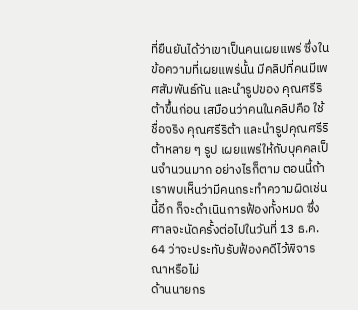ที่ยืนยันได้ว่าเขาเป็นคนเผยแพร่ ซึ่งในข้อความที่เผยแพร่นั้น มีคลิปที่คนมีเพศสัมพันธ์กัน และนำรูปของ คุณศรีริต้าขึ้นก่อน เสมือนว่าคนในคลิปคือ ใช้ชื่อจริง คุณศรีริต้า และนำรูปคุณศรีริต้าหลาย ๆ รูป เผยแพร่ให้กับบุคคลเป็นจำนวนมาก อย่างไรก็ตาม ตอนนี้ถ้าเราพบเห็นว่ามีคนกระทำความผิดเช่นนี้อีก ก็จะดำเนินการฟ้องทั้งหมด ซึ่งศาลจะนัดครั้งต่อไปในวันที่ 13 ธ.ค. 64 ว่าจะประทับรับฟ้องคดีไว้พิจารณาหรือไม่
ด้านนายกร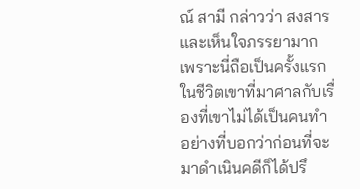ณ์ สามี กล่าวว่า สงสารและเห็นใจภรรยามาก เพราะนี่ถือเป็นครั้งแรกในชีวิตเขาที่มาศาลกับเรื่องที่เขาไม่ได้เป็นคนทำ อย่างที่บอกว่าก่อนที่จะมาดำเนินคดีก็ได้ปรึ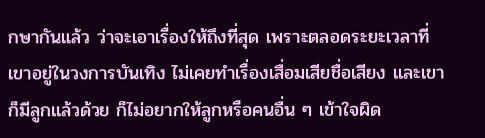กษากันแล้ว ว่าจะเอาเรื่องให้ถึงที่สุด เพราะตลอดระยะเวลาที่เขาอยู่ในวงการบันเทิง ไม่เคยทำเรื่องเสื่อมเสียชื่อเสียง และเขาก็มีลูกแล้วด้วย ก็ไม่อยากให้ลูกหรือคนอื่น ๆ เข้าใจผิด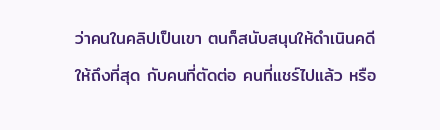ว่าคนในคลิปเป็นเขา ตนก็สนับสนุนให้ดำเนินคดีให้ถึงที่สุด กับคนที่ตัดต่อ คนที่แชร์ไปแล้ว หรือ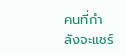คนที่กำลังจะแชร์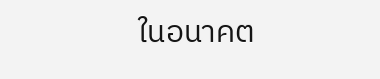ในอนาคต